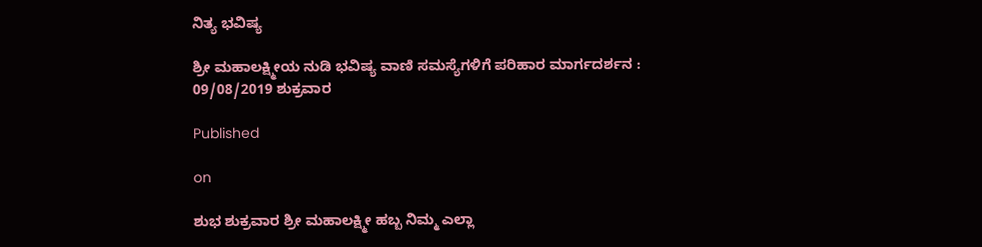ನಿತ್ಯ ಭವಿಷ್ಯ

ಶ್ರೀ ಮಹಾಲಕ್ಷ್ಮೀಯ ನುಡಿ ಭವಿಷ್ಯ ವಾಣಿ ಸಮಸ್ಯೆಗಳಿಗೆ ಪರಿಹಾರ ಮಾರ್ಗದರ್ಶನ : 09/08/2019 ಶುಕ್ರವಾರ

Published

on

ಶುಭ ಶುಕ್ರವಾರ ಶ್ರೀ ಮಹಾಲಕ್ಷ್ಮೀ ಹಬ್ಬ ನಿಮ್ಮ ಎಲ್ಲಾ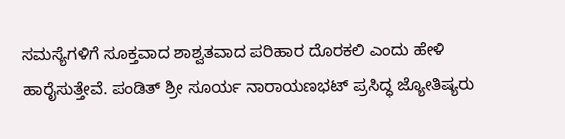ಸಮಸ್ಯೆಗಳಿಗೆ ಸೂಕ್ತವಾದ ಶಾಶ್ವತವಾದ ಪರಿಹಾರ ದೊರಕಲಿ ಎಂದು ಹೇಳಿ ಹಾರೈಸುತ್ತೇವೆ. ಪಂಡಿತ್ ಶ್ರೀ ಸೂರ್ಯ ನಾರಾಯಣಭಟ್ ಪ್ರಸಿದ್ಧ ಜ್ಯೋತಿಷ್ಯರು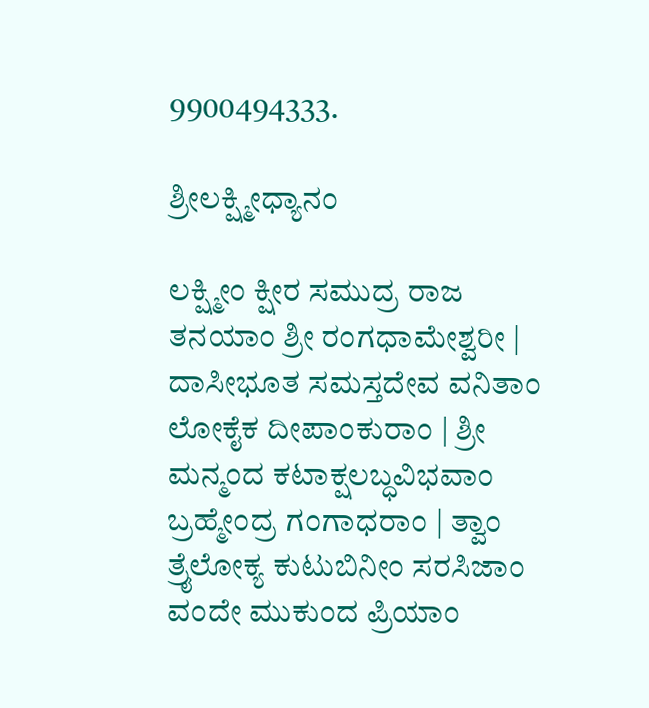9900494333.

ಶ್ರೀಲಕ್ಷ್ಮೀಧ್ಯಾನಂ

ಲಕ್ಷ್ಮೀಂ ಕ್ಷೀರ ಸಮುದ್ರ ರಾಜ ತನಯಾಂ ಶ್ರೀ ರಂಗಧಾಮೇಶ್ವರೀ | ದಾಸೀಭೂತ ಸಮಸ್ತದೇವ ವನಿತಾಂ ಲೋಕೈಕ ದೀಪಾಂಕುರಾಂ | ಶ್ರೀ ಮನ್ಮಂದ ಕಟಾಕ್ಷಲಬ್ಧವಿಭವಾಂ ಬ್ರಹ್ಮೇಂದ್ರ ಗಂಗಾಧರಾಂ | ತ್ವಾಂ ತ್ರೈಲೋಕ್ಯ ಕುಟುಬಿನೀಂ ಸರಸಿಜಾಂ ವಂದೇ ಮುಕುಂದ ಪ್ರಿಯಾಂ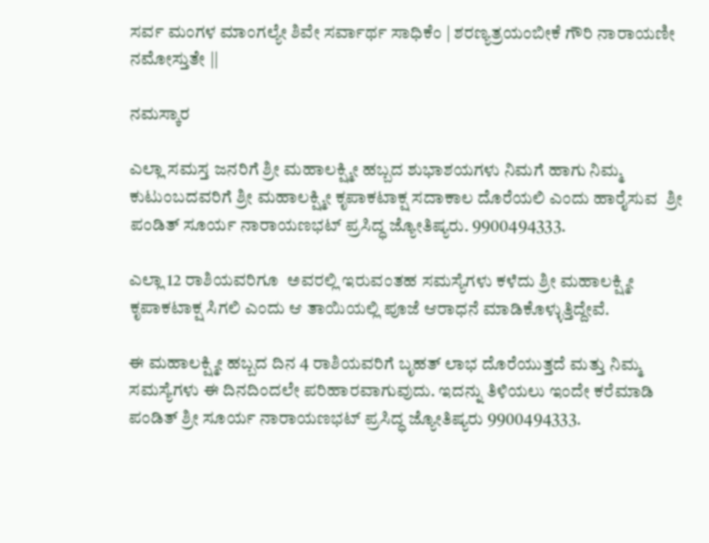ಸರ್ವ ಮಂಗಳ ಮಾಂಗಲ್ಯೇ ಶಿವೇ ಸರ್ವಾರ್ಥ ಸಾಧಿಕೆಂ | ಶರಣ್ಯತ್ರಯಂಬೀಕೆ ಗೌರಿ ನಾರಾಯಣೀ ನಮೋಸ್ತುತೇ ||

ನಮಸ್ಕಾರ

ಎಲ್ಲಾ ಸಮಸ್ತ ಜನರಿಗೆ ಶ್ರೀ ಮಹಾಲಕ್ಷ್ಮೀ ಹಬ್ಬದ ಶುಭಾಶಯಗಳು ನಿಮಗೆ ಹಾಗು ನಿಮ್ಮ ಕುಟುಂಬದವರಿಗೆ ಶ್ರೀ ಮಹಾಲಕ್ಷ್ಮೀ ಕೃಪಾಕಟಾಕ್ಷ ಸದಾಕಾಲ ದೊರೆಯಲಿ ಎಂದು ಹಾರೈಸುವ  ಶ್ರೀ ಪಂಡಿತ್ ಸೂರ್ಯ ನಾರಾಯಣಭಟ್ ಪ್ರಸಿದ್ಧ ಜ್ಯೋತಿಷ್ಯರು. 9900494333.

ಎಲ್ಲಾ 12 ರಾಶಿಯವರಿಗೂ  ಅವರಲ್ಲಿ ಇರುವಂತಹ ಸಮಸ್ಯೆಗಳು ಕಳೆದು ಶ್ರೀ ಮಹಾಲಕ್ಷ್ಮೀ ಕೃಪಾಕಟಾಕ್ಷ ಸಿಗಲಿ ಎಂದು ಆ ತಾಯಿಯಲ್ಲಿ ಪೂಜೆ ಆರಾಧನೆ ಮಾಡಿಕೊಳ್ಳುತ್ತಿದ್ದೇವೆ.

ಈ ಮಹಾಲಕ್ಷ್ಮೀ ಹಬ್ಬದ ದಿನ 4 ರಾಶಿಯವರಿಗೆ ಬೃಹತ್ ಲಾಭ ದೊರೆಯುತ್ತದೆ ಮತ್ತು ನಿಮ್ಮ  ಸಮಸ್ಯೆಗಳು ಈ ದಿನದಿಂದಲೇ ಪರಿಹಾರವಾಗುವುದು. ಇದನ್ನು ತಿಳಿಯಲು ಇಂದೇ ಕರೆಮಾಡಿ ಪಂಡಿತ್ ಶ್ರೀ ಸೂರ್ಯ ನಾರಾಯಣಭಟ್ ಪ್ರಸಿದ್ಧ ಜ್ಯೋತಿಷ್ಯರು 9900494333.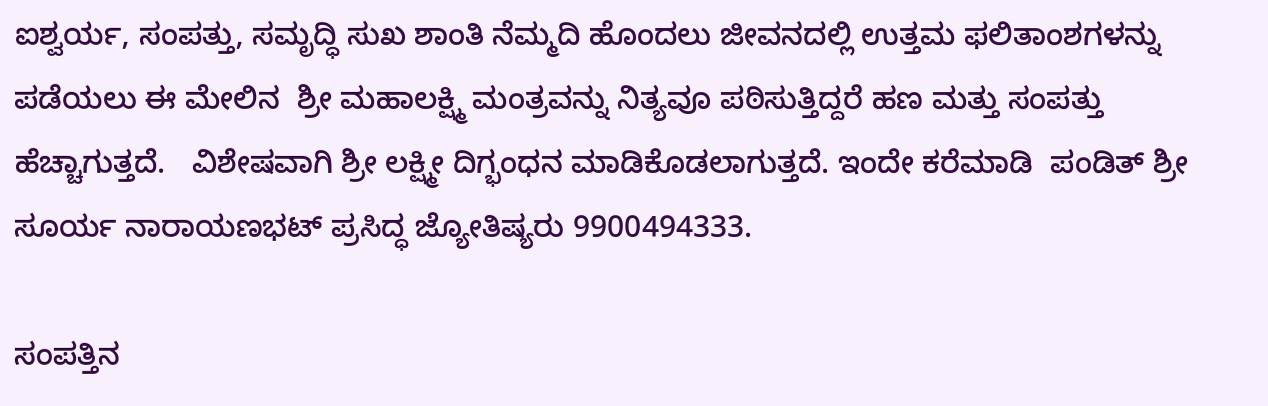ಐಶ್ವರ್ಯ, ಸಂಪತ್ತು, ಸಮೃದ್ಧಿ ಸುಖ ಶಾಂತಿ ನೆಮ್ಮದಿ ಹೊಂದಲು ಜೀವನದಲ್ಲಿ ಉತ್ತಮ ಫಲಿತಾಂಶಗಳನ್ನು ಪಡೆಯಲು ಈ ಮೇಲಿನ  ಶ್ರೀ ಮಹಾಲಕ್ಷ್ಮಿ ಮಂತ್ರವನ್ನು ನಿತ್ಯವೂ ಪಠಿಸುತ್ತಿದ್ದರೆ ಹಣ ಮತ್ತು ಸಂಪತ್ತು ಹೆಚ್ಚಾಗುತ್ತದೆ.   ವಿಶೇಷವಾಗಿ ಶ್ರೀ ಲಕ್ಷ್ಮೀ ದಿಗ್ಭಂಧನ ಮಾಡಿಕೊಡಲಾಗುತ್ತದೆ. ಇಂದೇ ಕರೆಮಾಡಿ  ಪಂಡಿತ್ ಶ್ರೀ ಸೂರ್ಯ ನಾರಾಯಣಭಟ್ ಪ್ರಸಿದ್ಧ ಜ್ಯೋತಿಷ್ಯರು 9900494333.

ಸಂಪತ್ತಿನ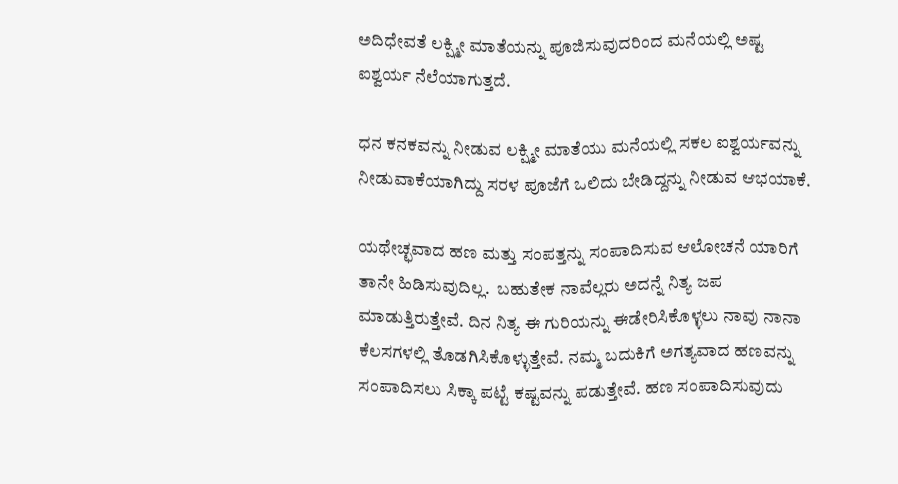ಅದಿಧೇವತೆ ಲಕ್ಷ್ಮೀ ಮಾತೆಯನ್ನು ಪೂಜಿಸುವುದರಿಂದ ಮನೆಯಲ್ಲಿ ಅಷ್ಟ ಐಶ್ವರ್ಯ ನೆಲೆಯಾಗುತ್ತದೆ.

ಧನ ಕನಕವನ್ನು ನೀಡುವ ಲಕ್ಷ್ಮೀ ಮಾತೆಯು ಮನೆಯಲ್ಲಿ ಸಕಲ ಐಶ್ವರ್ಯವನ್ನು ನೀಡುವಾಕೆಯಾಗಿದ್ದು ಸರಳ ಪೂಜೆಗೆ ಒಲಿದು ಬೇಡಿದ್ದನ್ನು ನೀಡುವ ಆಭಯಾಕೆ.

ಯಥೇಚ್ಛವಾದ ಹಣ ಮತ್ತು ಸಂಪತ್ತನ್ನು ಸಂಪಾದಿಸುವ ಆಲೋಚನೆ ಯಾರಿಗೆ ತಾನೇ ಹಿಡಿಸುವುದಿಲ್ಲ.  ಬಹುತೇಕ ನಾವೆಲ್ಲರು ಅದನ್ನೆ ನಿತ್ಯ ಜಪ ಮಾಡುತ್ತಿರುತ್ತೇವೆ. ದಿನ ನಿತ್ಯ ಈ ಗುರಿಯನ್ನು ಈಡೇರಿಸಿಕೊಳ್ಳಲು ನಾವು ನಾನಾ ಕೆಲಸಗಳಲ್ಲಿ ತೊಡಗಿಸಿಕೊಳ್ಳುತ್ತೇವೆ. ನಮ್ಮ ಬದುಕಿಗೆ ಅಗತ್ಯವಾದ ಹಣವನ್ನು ಸಂಪಾದಿಸಲು ಸಿಕ್ಕಾ ಪಟ್ಟೆ ಕಷ್ಟವನ್ನು ಪಡುತ್ತೇವೆ. ಹಣ ಸಂಪಾದಿಸುವುದು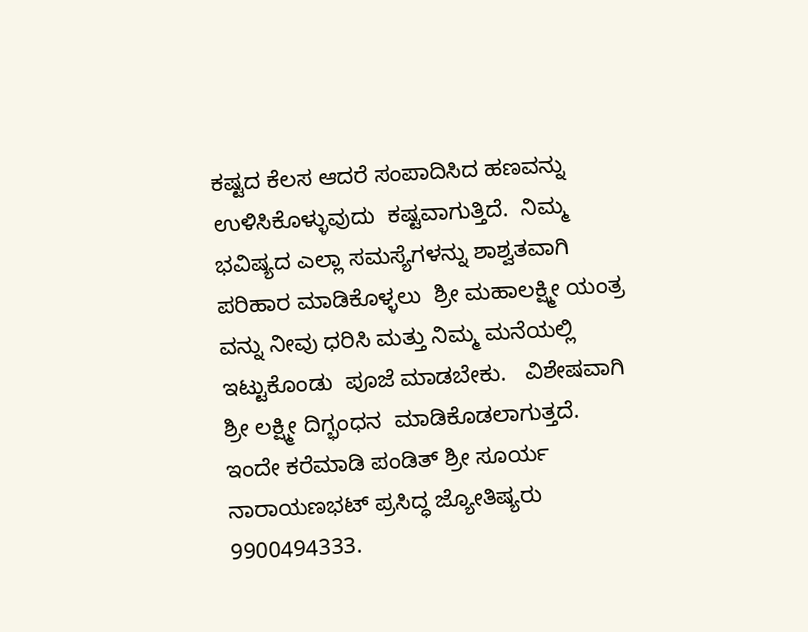ಕಷ್ಟದ ಕೆಲಸ ಆದರೆ ಸಂಪಾದಿಸಿದ ಹಣವನ್ನು ಉಳಿಸಿಕೊಳ್ಳುವುದು  ಕಷ್ಟವಾಗುತ್ತಿದೆ.  ನಿಮ್ಮ ಭವಿಷ್ಯದ ಎಲ್ಲಾ ಸಮಸ್ಯೆಗಳನ್ನು ಶಾಶ್ವತವಾಗಿ  ಪರಿಹಾರ ಮಾಡಿಕೊಳ್ಳಲು  ಶ್ರೀ ಮಹಾಲಕ್ಷ್ಮೀ ಯಂತ್ರ ವನ್ನು ನೀವು ಧರಿಸಿ ಮತ್ತು ನಿಮ್ಮ ಮನೆಯಲ್ಲಿ ಇಟ್ಟುಕೊಂಡು  ಪೂಜೆ ಮಾಡಬೇಕು.   ವಿಶೇಷವಾಗಿ ಶ್ರೀ ಲಕ್ಷ್ಮೀ ದಿಗ್ಭಂಧನ  ಮಾಡಿಕೊಡಲಾಗುತ್ತದೆ.     ಇಂದೇ ಕರೆಮಾಡಿ ಪಂಡಿತ್ ಶ್ರೀ ಸೂರ್ಯ ನಾರಾಯಣಭಟ್ ಪ್ರಸಿದ್ಧ ಜ್ಯೋತಿಷ್ಯರು 9900494333.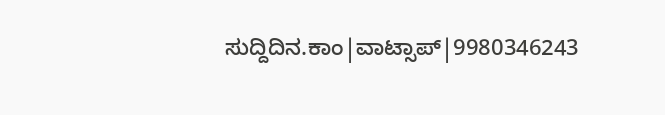ಸುದ್ದಿದಿನ.ಕಾಂ|ವಾಟ್ಸಾಪ್|9980346243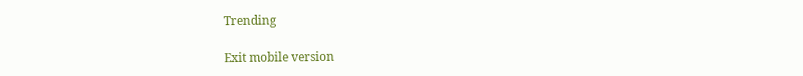Trending

Exit mobile version